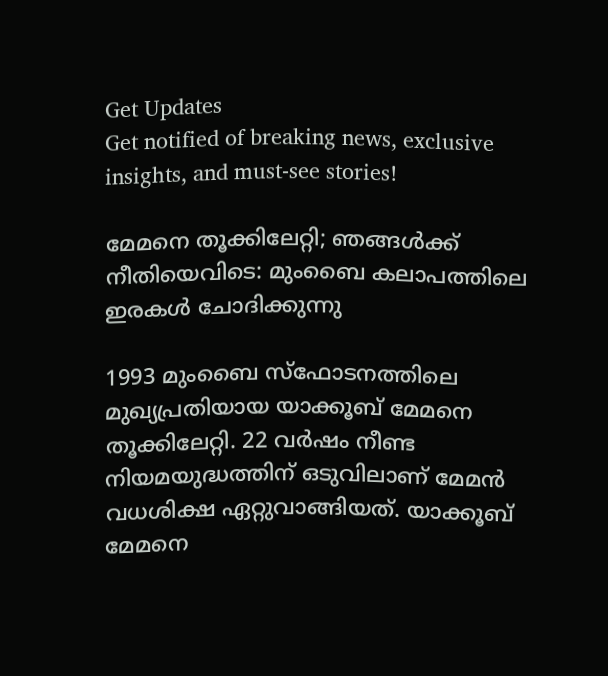Get Updates
Get notified of breaking news, exclusive insights, and must-see stories!

മേമനെ തൂക്കിലേറ്റി; ഞങ്ങള്‍ക്ക് നീതിയെവിടെ: മുംബൈ കലാപത്തിലെ ഇരകള്‍ ചോദിക്കുന്നു

1993 മുംബൈ സ്‌ഫോടനത്തിലെ മുഖ്യപ്രതിയായ യാക്കൂബ് മേമനെ തൂക്കിലേറ്റി. 22 വര്‍ഷം നീണ്ട നിയമയുദ്ധത്തിന് ഒടുവിലാണ് മേമന്‍ വധശിക്ഷ ഏറ്റുവാങ്ങിയത്. യാക്കൂബ് മേമനെ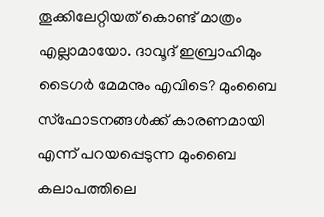തൂക്കിലേറ്റിയത് കൊണ്ട് മാത്രം എല്ലാമായോ. ദാവൂദ് ഇബ്രാഹിമും ടൈഗര്‍ മേമനും എവിടെ? മുംബൈ സ്‌ഫോടനങ്ങള്‍ക്ക് കാരണമായി എന്ന് പറയപ്പെടുന്ന മുംബൈ കലാപത്തിലെ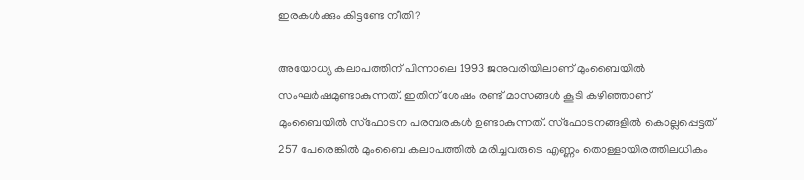ഇരകള്‍ക്കും കിട്ടണ്ടേ നീതി?

അയോധ്യ കലാപത്തിന് പിന്നാലെ 1993 ജനുവരിയിലാണ് മുംബൈയില്‍ സംഘര്‍ഷമുണ്ടാകുന്നത്. ഇതിന് ശേഷം രണ്ട് മാസങ്ങള്‍ കൂടി കഴിഞ്ഞാണ് മുംബൈയില്‍ സ്‌ഫോടന പരമ്പരകള്‍ ഉണ്ടാകുന്നത്. സ്‌ഫോടനങ്ങളില്‍ കൊല്ലപ്പെട്ടത് 257 പേരെങ്കില്‍ മുംബൈ കലാപത്തില്‍ മരിച്ചവരുടെ എണ്ണം തൊള്ളായിരത്തിലധികം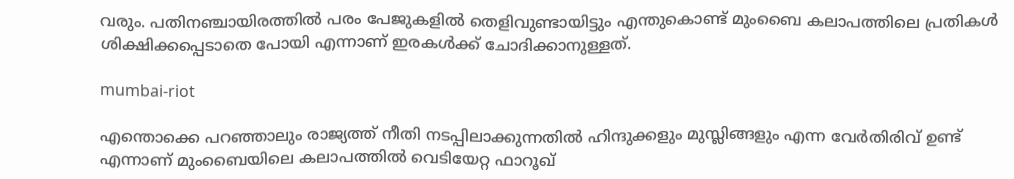വരും. പതിനഞ്ചായിരത്തില്‍ പരം പേജുകളില്‍ തെളിവുണ്ടായിട്ടും എന്തുകൊണ്ട് മുംബൈ കലാപത്തിലെ പ്രതികള്‍ ശിക്ഷിക്കപ്പെടാതെ പോയി എന്നാണ് ഇരകള്‍ക്ക് ചോദിക്കാനുള്ളത്.

mumbai-riot

എന്തൊക്കെ പറഞ്ഞാലും രാജ്യത്ത് നീതി നടപ്പിലാക്കുന്നതില്‍ ഹിന്ദുക്കളും മുസ്ലിങ്ങളും എന്ന വേര്‍തിരിവ് ഉണ്ട് എന്നാണ് മുംബൈയിലെ കലാപത്തില്‍ വെടിയേറ്റ ഫാറൂഖ്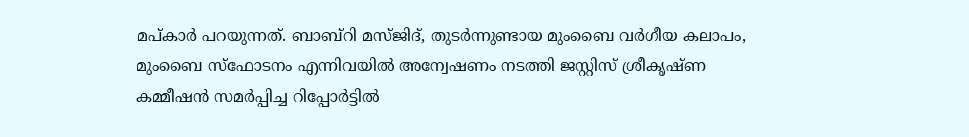മപ്കാര്‍ പറയുന്നത്. ബാബ്‌റി മസ്ജിദ്, തുടര്‍ന്നുണ്ടായ മുംബൈ വര്‍ഗീയ കലാപം, മുംബൈ സ്‌ഫോടനം എന്നിവയില്‍ അന്വേഷണം നടത്തി ജസ്റ്റിസ് ശ്രീകൃഷ്ണ കമ്മീഷന്‍ സമര്‍പ്പിച്ച റിപ്പോര്‍ട്ടില്‍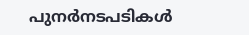പുനര്‍നടപടികള്‍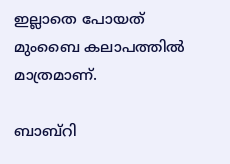ഇല്ലാതെ പോയത് മുംബൈ കലാപത്തില്‍ മാത്രമാണ്.

ബാബ്‌റി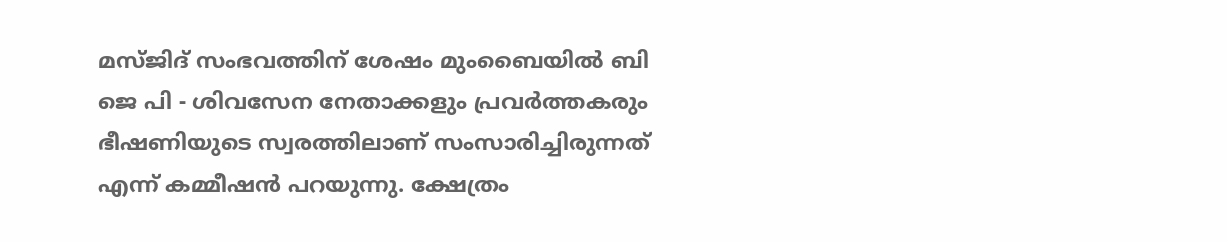മസ്ജിദ് സംഭവത്തിന് ശേഷം മുംബൈയില്‍ ബി ജെ പി - ശിവസേന നേതാക്കളും പ്രവര്‍ത്തകരും ഭീഷണിയുടെ സ്വരത്തിലാണ് സംസാരിച്ചിരുന്നത് എന്ന് കമ്മീഷന്‍ പറയുന്നു. ക്ഷേത്രം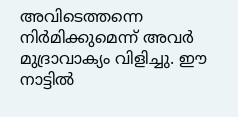അവിടെത്തന്നെ നിര്‍മിക്കുമെന്ന് അവര്‍ മുദ്രാവാക്യം വിളിച്ചു. ഈ നാട്ടില്‍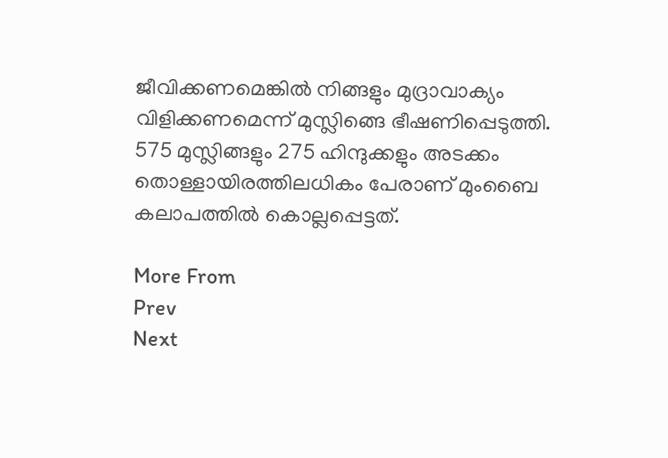ജീവിക്കണമെങ്കില്‍ നിങ്ങളും മുദ്രാവാക്യം വിളിക്കണമെന്ന് മുസ്ലിങ്ങെ ഭീഷണിപ്പെടുത്തി. 575 മുസ്ലിങ്ങളും 275 ഹിന്ദുക്കളും അടക്കം തൊള്ളായിരത്തിലധികം പേരാണ് മുംബൈ കലാപത്തില്‍ കൊല്ലപ്പെട്ടത്.

More From
Prev
Next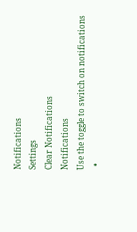Notifications
Settings
Clear Notifications
Notifications
Use the toggle to switch on notifications
  •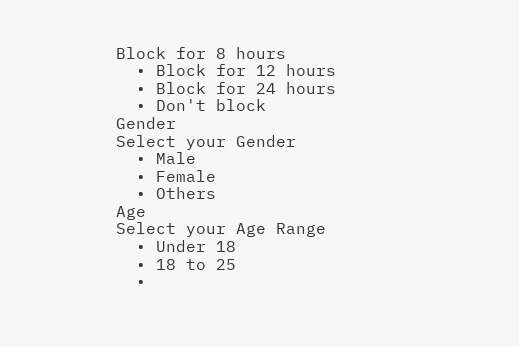Block for 8 hours
  • Block for 12 hours
  • Block for 24 hours
  • Don't block
Gender
Select your Gender
  • Male
  • Female
  • Others
Age
Select your Age Range
  • Under 18
  • 18 to 25
  •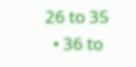26 to 35
  • 36 to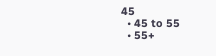45
  • 45 to 55
  • 55+